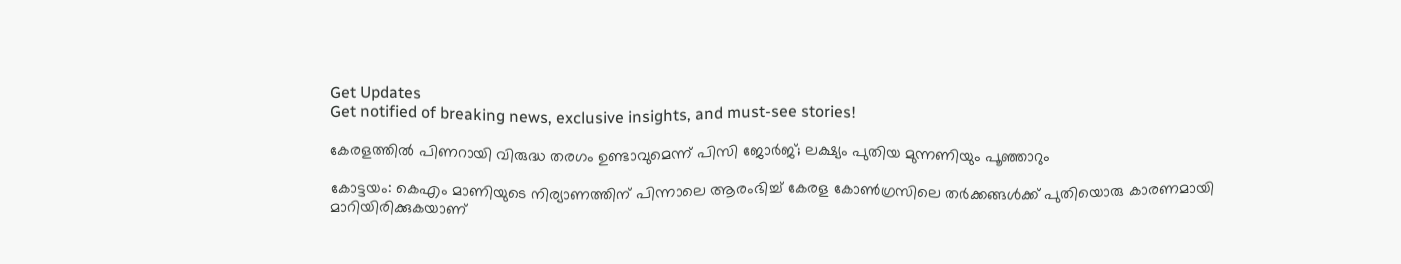Get Updates
Get notified of breaking news, exclusive insights, and must-see stories!

കേരളത്തില്‍ പിണറായി വിരുദ്ധ തരഗം ഉണ്ടാവുമെന്ന് പിസി ജോര്‍ജ്; ലക്ഷ്യം പുതിയ മുന്നണിയും പൂഞ്ഞാറും

കോട്ടയം: കെഎം മാണിയുടെ നിര്യാണത്തിന് പിന്നാലെ ആരംഭിച്ച് കേരള കോണ്‍ഗ്രസിലെ തര്‍ക്കങ്ങള്‍ക്ക് പുതിയൊരു കാരണമായി മാറിയിരിക്കുകയാണ്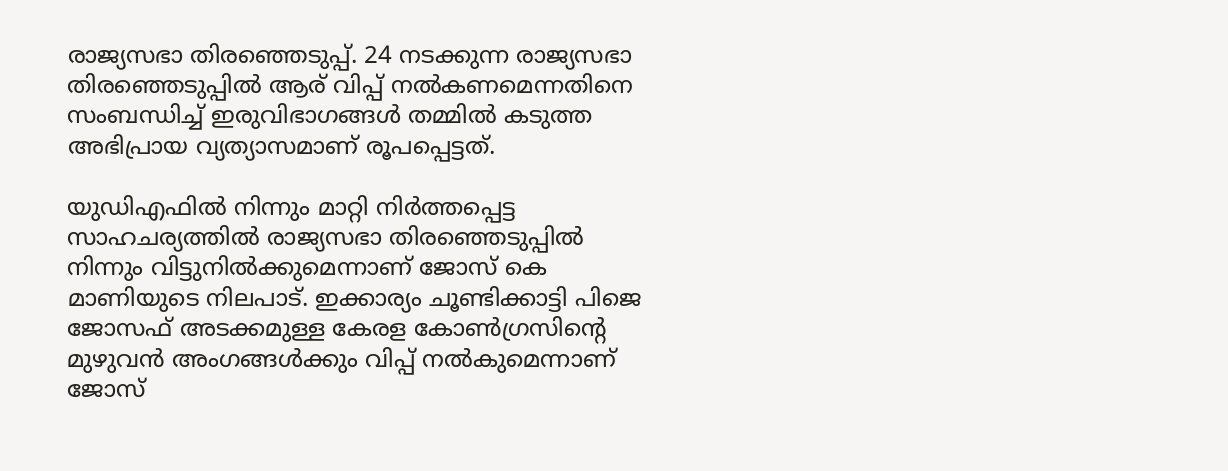രാജ്യസഭാ തിരഞ്ഞെടുപ്പ്. 24 നടക്കുന്ന രാജ്യസഭാ തിരഞ്ഞെടുപ്പില്‍ ആര് വിപ്പ് നല്‍കണമെന്നതിനെ സംബന്ധിച്ച് ഇരുവിഭാഗങ്ങള്‍ തമ്മില്‍ കടുത്ത അഭിപ്രായ വ്യത്യാസമാണ് രൂപപ്പെട്ടത്.

യുഡിഎഫില്‍ നിന്നും മാറ്റി നിര്‍ത്തപ്പെട്ട സാഹചര്യത്തില്‍ രാജ്യസഭാ തിരഞ്ഞെടുപ്പില്‍ നിന്നും വിട്ടുനില്‍ക്കുമെന്നാണ് ജോസ് കെ മാണിയുടെ നിലപാട്. ഇക്കാര്യം ചൂണ്ടിക്കാട്ടി പിജെ ജോസഫ് അടക്കമുള്ള കേരള കോണ്‍ഗ്രസിന്‍റെ മുഴുവന്‍ അംഗങ്ങള്‍ക്കും വിപ്പ് നല്‍കുമെന്നാണ് ജോസ്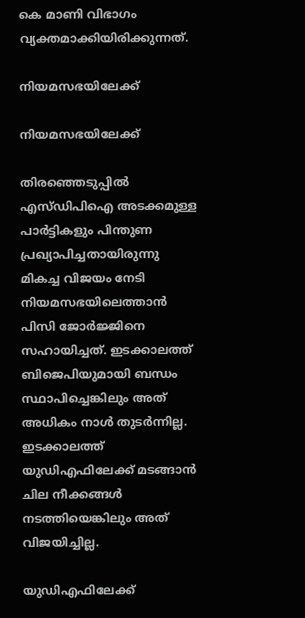കെ മാണി വിഭാഗം വ്യക്തമാക്കിയിരിക്കുന്നത്.

നിയമസഭയിലേക്ക്

നിയമസഭയിലേക്ക്

തിരഞ്ഞെടുപ്പില്‍ എസ്ഡിപിഐ അടക്കമുള്ള പാര്‍ട്ടികളും പിന്തുണ പ്രഖ്യാപിച്ചതായിരുന്നു മികച്ച വിജയം നേടി നിയമസഭയിലെത്താന്‍ പിസി ജോര്‍ജ്ജിനെ സഹായിച്ചത്. ഇടക്കാലത്ത് ബിജെപിയുമായി ബന്ധം സ്ഥാപിച്ചെങ്കിലും അത് അധികം നാള്‍ തുടര്‍ന്നില്ല. ഇടക്കാലത്ത് യുഡിഎഫിലേക്ക് മടങ്ങാന്‍ ചില നീക്കങ്ങള്‍ നടത്തിയെങ്കിലും അത് വിജയിച്ചില്ല.

യുഡിഎഫിലേക്ക്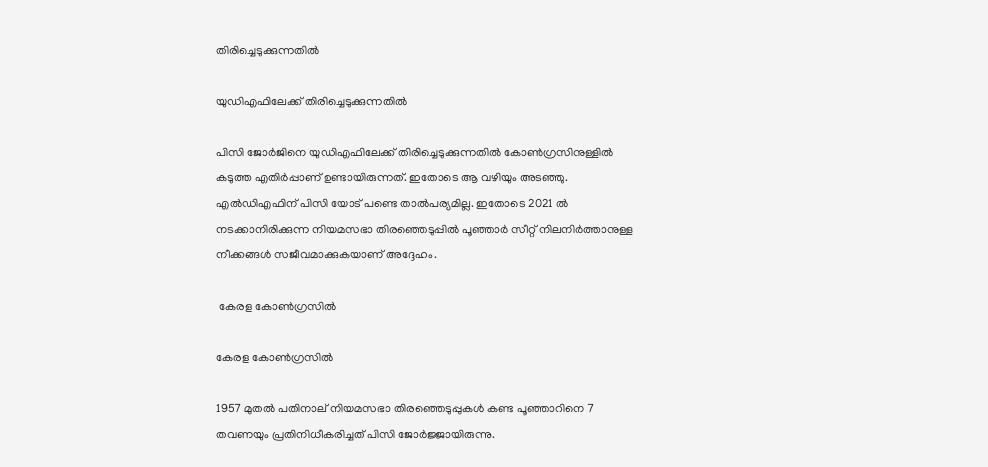തിരിച്ചെടുക്കുന്നതില്‍

യുഡിഎഫിലേക്ക് തിരിച്ചെടുക്കുന്നതില്‍

പിസി ജോര്‍ജിനെ യുഡിഎഫിലേക്ക് തിരിച്ചെടുക്കുന്നതില്‍ കോണ്‍ഗ്രസിനുള്ളില്‍ കടുത്ത എതിര്‍പ്പാണ് ഉണ്ടായിരുന്നത്. ഇതോടെ ആ വഴിയും അടഞ്ഞു. എല്‍ഡിഎഫിന് പിസി യോട് പണ്ടെ താല്‍പര്യമില്ല. ഇതോടെ 2021 ല്‍ നടക്കാനിരിക്കുന്ന നിയമസഭാ തിരഞ്ഞെടുപ്പില്‍ പൂഞ്ഞാര്‍ സീറ്റ് നിലനിര്‍ത്താനുള്ള നീക്കങ്ങള്‍ സജീവമാക്കുകയാണ് അദ്ദേഹം.

 കേരള കോണ്‍ഗ്രസില്‍

കേരള കോണ്‍ഗ്രസില്‍

1957 മുതല്‍ പതിനാല് നിയമസഭാ തിരഞ്ഞെടുപ്പുകള്‍ കണ്ട പൂഞ്ഞാറിനെ 7 തവണയും പ്രതിനിധീകരിച്ചത് പിസി ജോര്‍ജ്ജായിരുന്നു.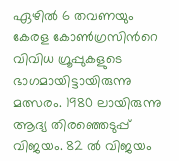ഏഴില്‍ 6 തവണയും കേരള കോണ്‍ഗ്രസിന്‍റെ വിവിധ ഗ്രൂപ്പുകളുടെ ഭാഗമായിട്ടായിരുന്നു മത്സരം. 1980 ലായിരുന്നു ആദ്യ തിരഞ്ഞെടുപ്പ് വിജയം. 82 ല്‍ വിജയം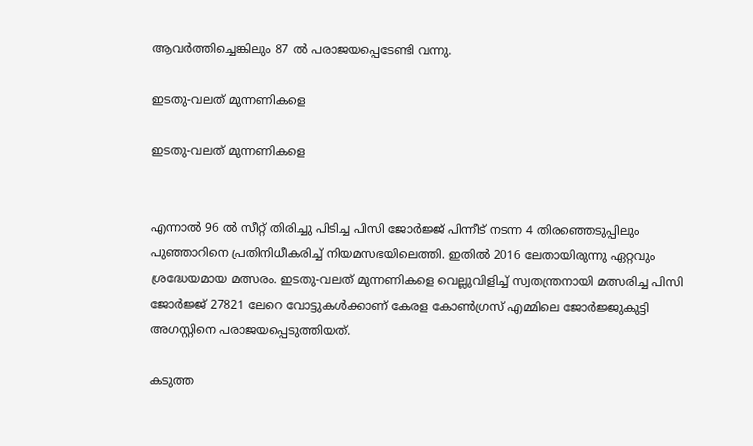ആവര്‍ത്തിച്ചെങ്കിലും 87 ല്‍ പരാജയപ്പെടേണ്ടി വന്നു.

ഇടതു-വലത് മുന്നണികളെ

ഇടതു-വലത് മുന്നണികളെ


എന്നാല്‍ 96 ല്‍ സീറ്റ് തിരിച്ചു പിടിച്ച പിസി ജോര്‍ജ്ജ് പിന്നീട് നടന്ന 4 തിരഞ്ഞെടുപ്പിലും പുഞ്ഞാറിനെ പ്രതിനിധീകരിച്ച് നിയമസഭയിലെത്തി. ഇതില്‍ 2016 ലേതായിരുന്നു ഏറ്റവും ശ്രദ്ധേയമായ മത്സരം. ഇടതു-വലത് മുന്നണികളെ വെല്ലുവിളിച്ച് സ്വതന്ത്രനായി മത്സരിച്ച പിസി ജോര്‍ജ്ജ് 27821 ലേറെ വോട്ടുകള്‍ക്കാണ് കേരള കോണ്‍ഗ്രസ് എമ്മിലെ ജോര്‍ജ്ജുകുട്ടി അഗസ്റ്റിനെ പരാജയപ്പെടുത്തിയത്.

കടുത്ത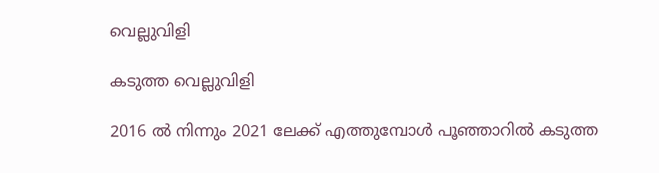വെല്ലുവിളി

കടുത്ത വെല്ലുവിളി

2016 ല്‍ നിന്നും 2021 ലേക്ക് എത്തുമ്പോള്‍ പൂഞ്ഞാറില്‍ കടുത്ത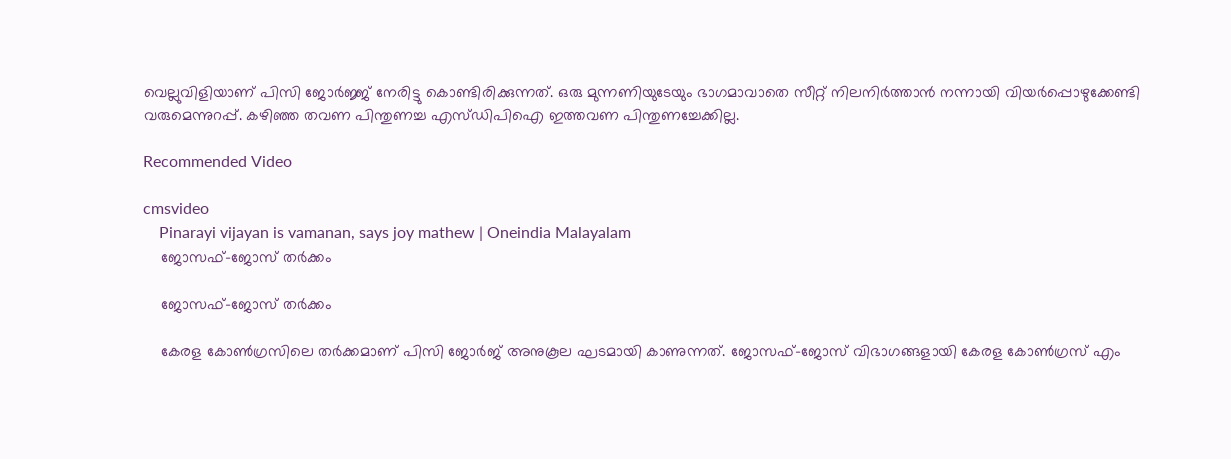വെല്ലുവിളിയാണ് പിസി ജോര്‍ജ്ജ് നേരിട്ടു കൊണ്ടിരിക്കുന്നത്. ഒരു മുന്നണിയുടേയും ഭാഗമാവാതെ സീറ്റ് നിലനിര്‍ത്താന്‍ നന്നായി വിയര്‍പ്പൊഴുക്കേണ്ടി വരുമെന്നുറപ്പ്. കഴിഞ്ഞ തവണ പിന്തുണച്ച എസ്ഡിപിഐ ഇത്തവണ പിന്തുണച്ചേക്കില്ല.

Recommended Video

cmsvideo
    Pinarayi vijayan is vamanan, says joy mathew | Oneindia Malayalam
    ജോസഫ്-ജോസ് തര്‍ക്കം

    ജോസഫ്-ജോസ് തര്‍ക്കം

    കേരള കോണ്‍ഗ്രസിലെ തര്‍ക്കമാണ് പിസി ജോര്‍ജ് അനുകൂല ഘടമായി കാണുന്നത്. ജോസഫ്-ജോസ് വിഭാഗങ്ങളായി കേരള കോണ്‍ഗ്രസ് എം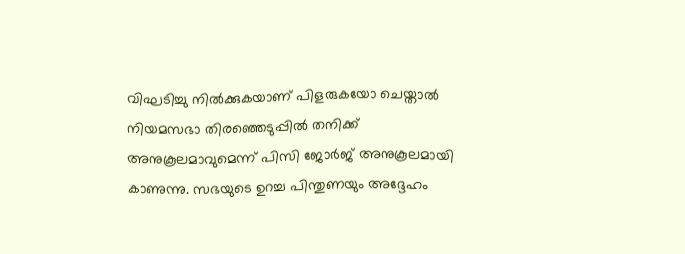വിഘടിച്ചു നില്‍ക്കുകയാണ് പിളരുകയോ ചെയ്താല്‍ നിയമസഭാ തിരഞ്ഞെടുപ്പില്‍ തനിക്ക് അനുകൂലമാവുമെന്ന് പിസി ജോര്‍ജ് അനുകൂലമായി കാണുന്നു. സഭയുടെ ഉറച്ച പിന്തുണയും അദ്ദേഹം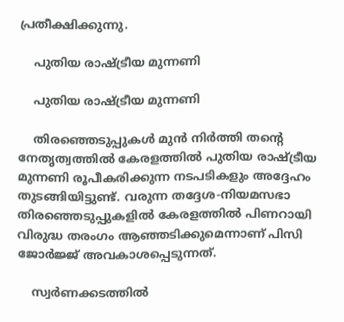പ്രതീക്ഷിക്കുന്നു.

    പുതിയ രാഷ്ട്രീയ മുന്നണി

    പുതിയ രാഷ്ട്രീയ മുന്നണി

    തിരഞ്ഞെടുപ്പുകള്‍ മുന്‍ നിര്‍ത്തി തന്‍റെ നേതൃത്വത്തില്‍ കേരളത്തില്‍ പുതിയ രാഷ്ട്രീയ മുന്നണി രൂപീകരിക്കുന്ന നടപടികളും അദ്ദേഹം തുടങ്ങിയിട്ടുണ്ട്. വരുന്ന തദ്ദേശ-നിയമസഭാ തിരഞ്ഞെടുപ്പുകളില്‍ കേരളത്തില്‍ പിണറായി വിരുദ്ധ തരംഗം ആഞ്ഞടിക്കുമെന്നാണ് പിസി ജോര്‍ജ്ജ് അവകാശപ്പെടുന്നത്.

    സ്വര്‍ണക്കടത്തില്‍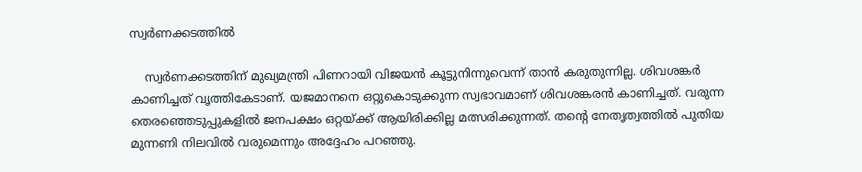സ്വര്‍ണക്കടത്തില്‍

    സ്വര്‍ണക്കടത്തിന് മുഖ്യമന്ത്രി പിണറായി വിജയൻ കൂട്ടുനിന്നുവെന്ന് താന്‍ കരുതുന്നില്ല. ശിവശങ്കർ കാണിച്ചത് വൃത്തികേടാണ്. യജമാനനെ ഒറ്റുകൊടുക്കുന്ന സ്വഭാവമാണ് ശിവശങ്കരൻ കാണിച്ചത്. വരുന്ന തെരഞ്ഞെടുപ്പുകളിൽ ജനപക്ഷം ഒറ്റയ്ക്ക് ആയിരിക്കില്ല മത്സരിക്കുന്നത്. തന്റെ നേതൃത്വത്തിൽ പുതിയ മുന്നണി നിലവില്‍ വരുമെന്നും അദ്ദേഹം പറഞ്ഞു.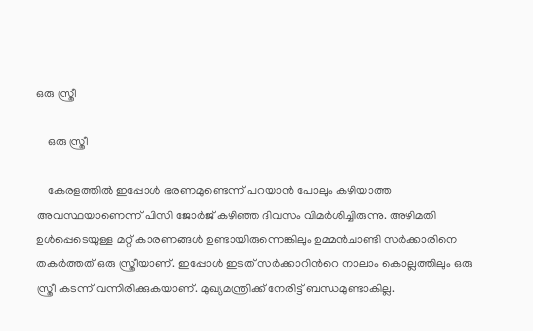ഒരു സ്ത്രീ

    ഒരു സ്ത്രീ

    കേരളത്തില്‍ ഇപ്പോള്‍ ഭരണമുണ്ടെന്ന് പറയാന്‍ പോലും കഴിയാത്ത അവസ്ഥയാണെന്ന് പിസി ജോര്‍ജ് കഴിഞ്ഞ ദിവസം വിമര്‍ശിച്ചിരുന്നു. അഴിമതി ഉൾപ്പെടെയുള്ള മറ്റ് കാരണങ്ങള്‍ ഉണ്ടായിരുന്നെങ്കിലും ഉമ്മൻചാണ്ടി സർക്കാരിനെ തകർത്തത് ഒരു സ്ത്രീയാണ്. ഇപ്പോള്‍ ഇടത് സര്‍ക്കാറിന്‍റെ നാലാം കൊല്ലത്തിലും ഒരു സ്ത്രീ കടന്ന് വന്നിരിക്കുകയാണ്. മുഖ്യമന്ത്രിക്ക് നേരിട്ട് ബന്ധമുണ്ടാകില്ല.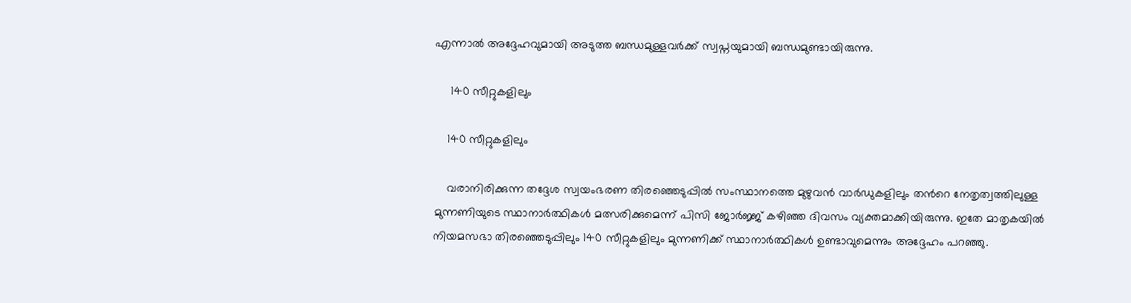എന്നാല്‍ അദ്ദേഹവുമായി അടുത്ത ബന്ധമുള്ളവര്‍ക്ക് സ്വപ്നയുമായി ബന്ധമുണ്ടായിരുന്നു.

     140 സീറ്റുകളിലും

    140 സീറ്റുകളിലും

    വരാനിരിക്കുന്ന തദ്ദേശ സ്വയംഭരണ തിരഞ്ഞെടുപ്പില്‍ സംസ്ഥാനത്തെ മുഴുവന്‍ വാര്‍ഡുകളിലും തന്‍റെ നേതൃത്വത്തിലുള്ള മുന്നണിയുടെ സ്ഥാനാര്‍ത്ഥികള്‍ മത്സരിക്കുമെന്ന് പിസി ജോര്‍ജ്ജ് കഴിഞ്ഞ ദിവസം വ്യക്തമാക്കിയിരുന്നു. ഇതേ മാതൃകയില്‍ നിയമസഭാ തിരഞ്ഞെടുപ്പിലും 140 സീറ്റുകളിലും മുന്നണിക്ക് സ്ഥാനാര്‍ത്ഥികള്‍ ഉണ്ടാവുമെന്നും അദ്ദേഹം പറഞ്ഞു.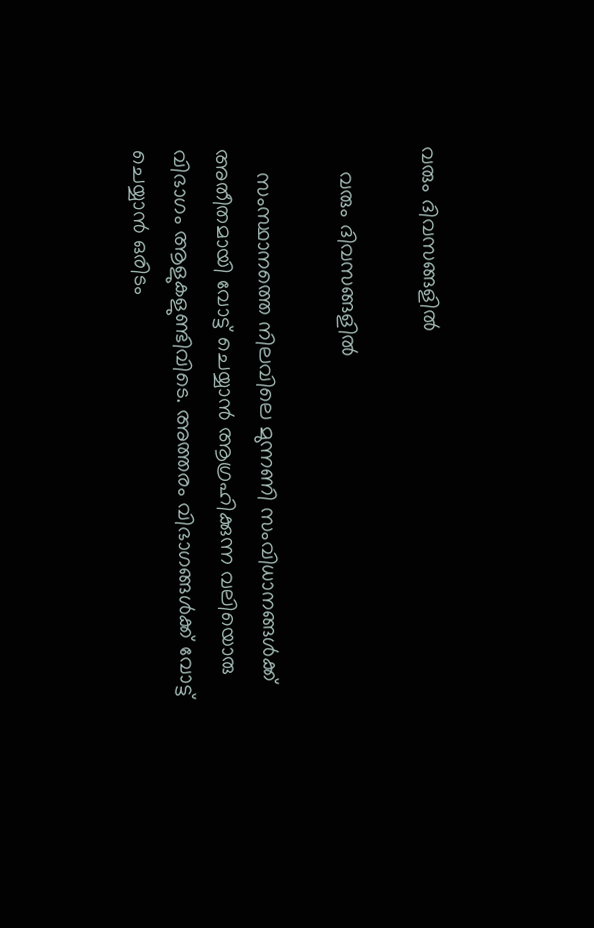വരും ദിവസങ്ങളില്‍

    വരും ദിവസങ്ങളില്‍

    സംസ്ഥാനത്തെ നിലവിലെ മുന്നണി സംവിധാനങ്ങള്‍ക്ക് അതീതമായി വോട്ട് ചെയ്യാന്‍ ആഗ്രഹിക്കുന്ന വലിയൊരു വിഭാഗം ആളുകളുണ്ടിവിടെ. അത്തരം വിഭാഗങ്ങള്‍ക്ക് വോട്ട് ചെയ്യാന്‍ ഒരിടം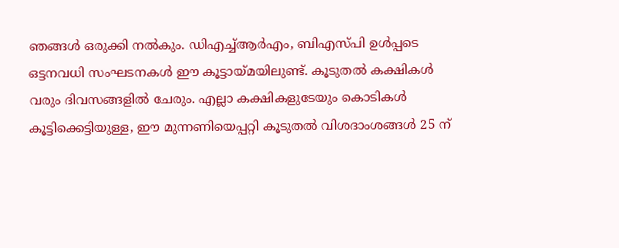ഞങ്ങള്‍ ഒരുക്കി നല്‍കും. ഡിഎച്ച്ആര്‍എം, ബിഎസ്പി ഉള്‍പ്പടെ ഒട്ടനവധി സംഘടനകള്‍ ഈ കൂട്ടായ്മയിലുണ്ട്. കൂടുതല്‍ കക്ഷികള്‍ വരും ദിവസങ്ങളില്‍ ചേരും. എല്ലാ കക്ഷികളുടേയും കൊടികള്‍ കൂട്ടിക്കെട്ടിയുള്ള, ഈ മുന്നണിയെപ്പറ്റി കൂടുതല്‍ വിശദാംശങ്ങള്‍ 25 ന്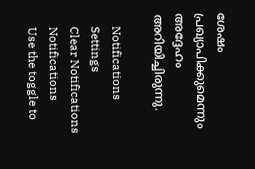ശേഷം പ്രഖ്യാപിക്കുമെന്നും അദ്ദേഹം അറിയിച്ചിരുന്നു.

    Notifications
    Settings
    Clear Notifications
    Notifications
    Use the toggle to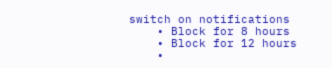switch on notifications
    • Block for 8 hours
    • Block for 12 hours
    •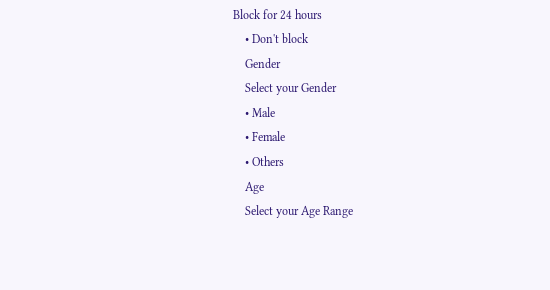Block for 24 hours
    • Don't block
    Gender
    Select your Gender
    • Male
    • Female
    • Others
    Age
    Select your Age Range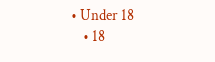• Under 18
    • 18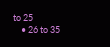to 25
    • 26 to 35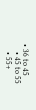• 36 to 45
    • 45 to 55
    • 55+